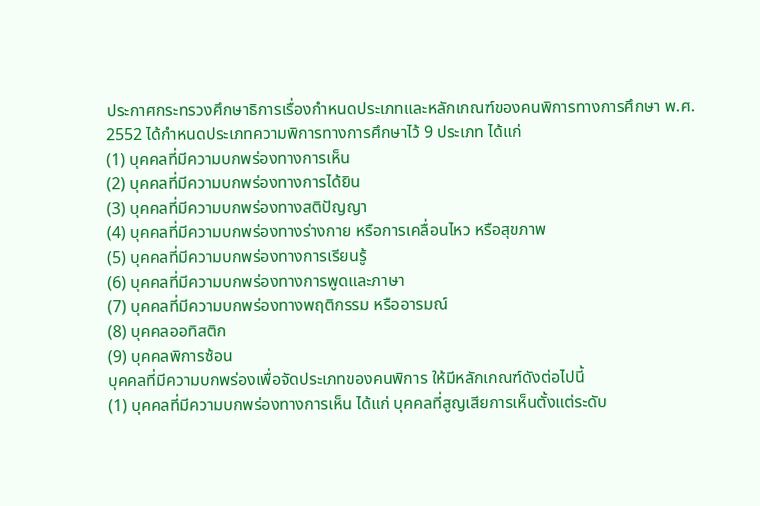ประกาศกระทรวงศึกษาธิการเรื่องกำหนดประเภทและหลักเกณฑ์ของคนพิการทางการศึกษา พ.ศ. 2552 ได้กำหนดประเภทความพิการทางการศึกษาไว้ 9 ประเภท ได้แก่
(1) บุคคลที่มีความบกพร่องทางการเห็น
(2) บุคคลที่มีความบกพร่องทางการได้ยิน
(3) บุคคลที่มีความบกพร่องทางสติปัญญา
(4) บุคคลที่มีความบกพร่องทางร่างกาย หรือการเคลื่อนไหว หรือสุขภาพ
(5) บุคคลที่มีความบกพร่องทางการเรียนรู้
(6) บุคคลที่มีความบกพร่องทางการพูดและภาษา
(7) บุคคลที่มีความบกพร่องทางพฤติกรรม หรืออารมณ์
(8) บุคคลออทิสติก
(9) บุคคลพิการซ้อน
บุคคลที่มีความบกพร่องเพื่อจัดประเภทของคนพิการ ให้มีหลักเกณฑ์ดังต่อไปนี้
(1) บุคคลที่มีความบกพร่องทางการเห็น ได้แก่ บุคคลที่สูญเสียการเห็นตั้งแต่ระดับ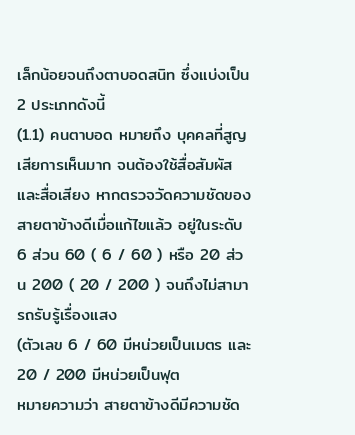เล็กน้อยจนถึงตาบอดสนิท ซึ่งแบ่งเป็น 2 ประเภทดังนี้
(1.1) คนตาบอด หมายถึง บุคคลที่สูญเสียการเห็นมาก จนต้องใช้สื่อสัมผัสและสื่อเสียง หากตรวจวัดความชัดของสายตาข้างดีเมื่อแก้ไขแล้ว อยู่ในระดับ 6 ส่วน 60 ( 6 / 60 ) หรือ 20 ส่วน 200 ( 20 / 200 ) จนถึงไม่สามารถรับรู้เรื่องแสง
(ตัวเลข 6 / 60 มีหน่วยเป็นเมตร และ 20 / 200 มีหน่วยเป็นฟุต
หมายความว่า สายตาข้างดีมีความชัด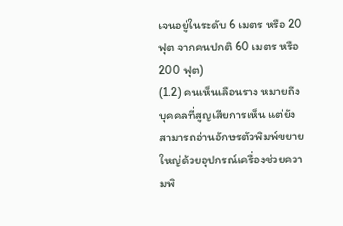เจนอยู่ในระดับ 6 เมตร หรือ 20 ฟุต จากคนปกติ 60 เมตร หรือ 200 ฟุต)
(1.2) คนเห็นเลือนราง หมายถึง บุคคลที่สูญเสียการเห็น แต่ยังสามารถอ่านอักษรตัวพิมพ์ขยายใหญ่ด้วยอุปกรณ์เครื่องช่วยความพิ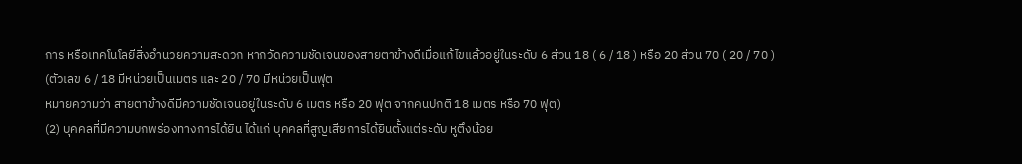การ หรือเทคโนโลยีสิ่งอำนวยความสะดวก หากวัดความชัดเจนของสายตาข้างดีเมื่อแก้ไขแล้วอยู่ในระดับ 6 ส่วน 18 ( 6 / 18 ) หรือ 20 ส่วน 70 ( 20 / 70 )
(ตัวเลข 6 / 18 มีหน่วยเป็นเมตร และ 20 / 70 มีหน่วยเป็นฟุต
หมายความว่า สายตาข้างดีมีความชัดเจนอยู่ในระดับ 6 เมตร หรือ 20 ฟุต จากคนปกติ 18 เมตร หรือ 70 ฟุต)
(2) บุคคลที่มีความบกพร่องทางการได้ยิน ได้แก่ บุคคลที่สูญเสียการได้ยินตั้งแต่ระดับ หูตึงน้อย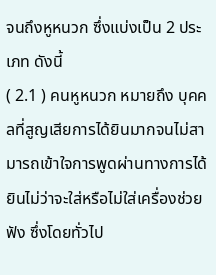จนถึงหูหนวก ซึ่งแบ่งเป็น 2 ประเภท ดังนี้
( 2.1 ) คนหูหนวก หมายถึง บุคคลที่สูญเสียการได้ยินมากจนไม่สามารถเข้าใจการพูดผ่านทางการได้ยินไม่ว่าจะใส่หรือไม่ใส่เครื่องช่วยฟัง ซึ่งโดยทั่วไป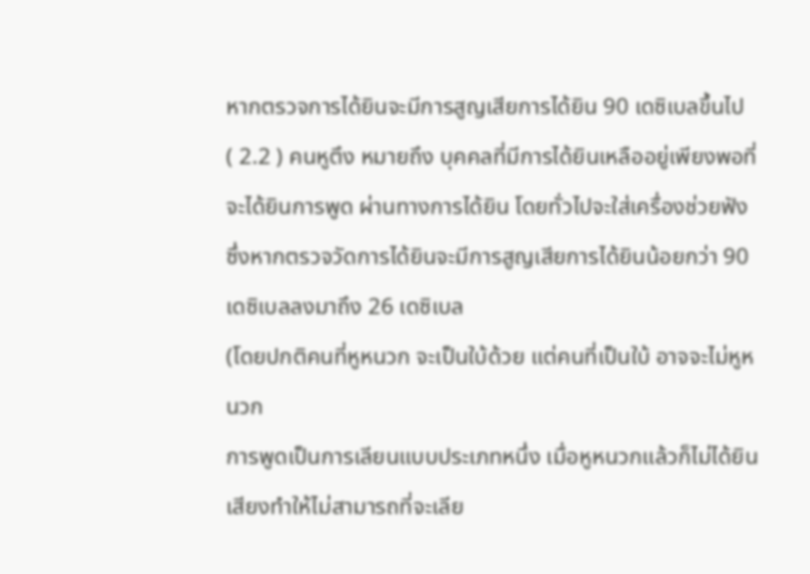หากตรวจการได้ยินจะมีการสูญเสียการได้ยิน 90 เดซิเบลขึ้นไป
( 2.2 ) คนหูตึง หมายถึง บุคคลที่มีการได้ยินเหลืออยู่เพียงพอที่จะได้ยินการพูด ผ่านทางการได้ยิน โดยทั่วไปจะใส่เครื่องช่วยฟัง ซึ่งหากตรวจวัดการได้ยินจะมีการสูญเสียการได้ยินน้อยกว่า 90 เดซิเบลลงมาถึง 26 เดซิเบล
(โดยปกติคนที่หูหนวก จะเป็นใบ้ด้วย แต่คนที่เป็นใบ้ อาจจะไม่หูหนวก
การพูดเป็นการเลียนแบบประเภทหนึ่ง เมื่อหูหนวกแล้วก็ไม่ได้ยินเสียงทำให้ไม่สามารถที่จะเลีย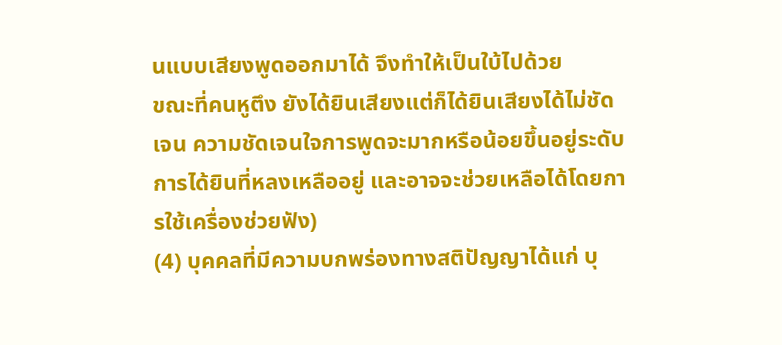นแบบเสียงพูดออกมาได้ จึงทำให้เป็นใบ้ไปด้วย
ขณะที่คนหูตึง ยังได้ยินเสียงแต่ก็ได้ยินเสียงได้ไม่ชัดเจน ความชัดเจนใจการพูดจะมากหรือน้อยขึ้นอยู่ระดับการได้ยินที่หลงเหลืออยู่ และอาจจะช่วยเหลือได้โดยการใช้เครื่องช่วยฟัง)
(4) บุคคลที่มีความบกพร่องทางสติปัญญาได้แก่ บุ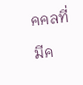คคลที่มีค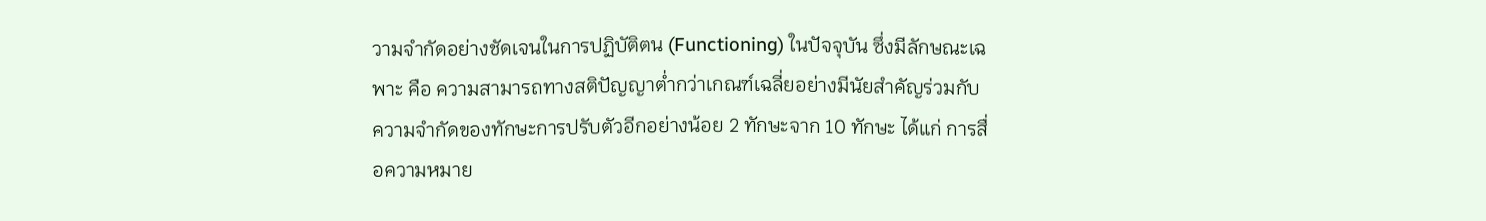วามจำกัดอย่างชัดเจนในการปฏิบัติตน (Functioning) ในปัจจุบัน ซึ่งมีลักษณะเฉพาะ คือ ความสามารถทางสติปัญญาต่ำกว่าเกณฑ์เฉลี่ยอย่างมีนัยสำคัญร่วมกับความจำกัดของทักษะการปรับตัวอีกอย่างน้อย 2 ทักษะจาก 10 ทักษะ ได้แก่ การสื่อความหมาย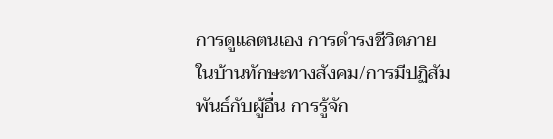การดูแลตนเอง การดำรงชีวิตภายในบ้านทักษะทางสังคม/การมีปฏิสัมพันธ์กับผู้อื่น การรู้จัก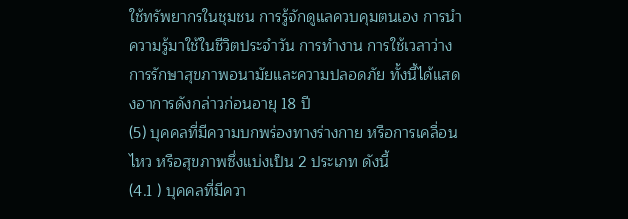ใช้ทรัพยากรในชุมชน การรู้จักดูแลควบคุมตนเอง การนำความรู้มาใช้ในชีวิตประจำวัน การทำงาน การใช้เวลาว่าง การรักษาสุขภาพอนามัยและความปลอดภัย ทั้งนี้ได้แสดงอาการดังกล่าวก่อนอายุ 18 ปี
(5) บุคคลที่มีความบกพร่องทางร่างกาย หรือการเคลื่อนไหว หรือสุขภาพซึ่งแบ่งเป็น 2 ประเภท ดังนี้
(4.1 ) บุคคลที่มีควา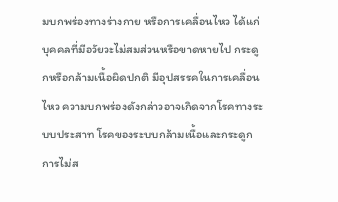มบกพร่องทางร่างกาย หรือการเคลื่อนไหว ได้แก่ บุคคลที่มีอวัยวะไม่สมส่วนหรือขาดหายไป กระดูกหรือกล้ามเนื้อผิดปกติ มีอุปสรรคในการเคลื่อนไหว ความบกพร่องดังกล่าวอาจเกิดจากโรคทางระบบประสาท โรคของระบบกล้ามเนื้อและกระดูก การไม่ส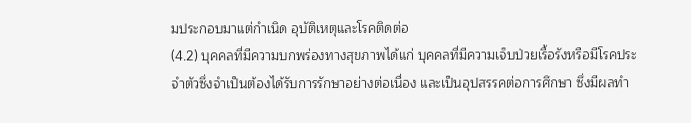มประกอบมาแต่กำเนิด อุบัติเหตุและโรคติดต่อ
(4.2) บุคคลที่มีความบกพร่องทางสุขภาพได้แก่ บุคคลที่มีความเจ็บป่วยเรื้อรังหรือมีโรคประจำตัวซึ่งจำเป็นต้องได้รับการรักษาอย่างต่อเนื่อง และเป็นอุปสรรคต่อการศึกษา ซึ่งมีผลทำ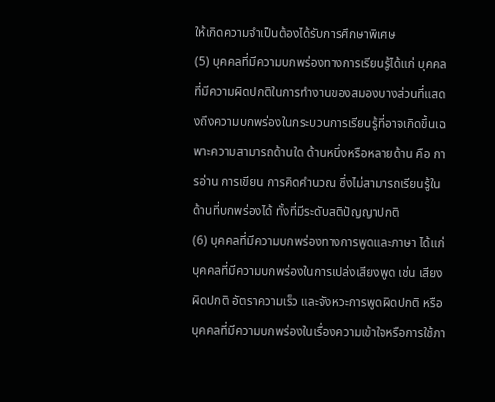ให้เกิดความจำเป็นต้องได้รับการศึกษาพิเศษ
(5) บุคคลที่มีความบกพร่องทางการเรียนรู้ได้แก่ บุคคลที่มีความผิดปกติในการทำงานของสมองบางส่วนที่แสดงถึงความบกพร่องในกระบวนการเรียนรู้ที่อาจเกิดขึ้นเฉพาะความสามารถด้านใด ด้านหนึ่งหรือหลายด้าน คือ การอ่าน การเขียน การคิดคำนวณ ซึ่งไม่สามารถเรียนรู้ในด้านที่บกพร่องได้ ทั้งที่มีระดับสติปัญญาปกติ
(6) บุคคลที่มีความบกพร่องทางการพูดและภาษา ได้แก่ บุคคลที่มีความบกพร่องในการเปล่งเสียงพูด เช่น เสียงผิดปกติ อัตราความเร็ว และจังหวะการพูดผิดปกติ หรือบุคคลที่มีความบกพร่องในเรื่องความเข้าใจหรือการใช้ภา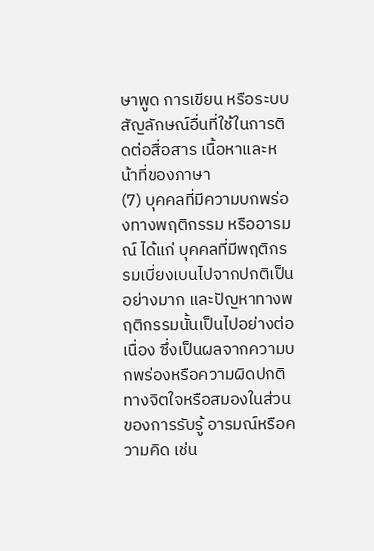ษาพูด การเขียน หรือระบบสัญลักษณ์อื่นที่ใช้ในการติดต่อสื่อสาร เนื้อหาและหน้าที่ของภาษา
(7) บุคคลที่มีความบกพร่องทางพฤติกรรม หรืออารมณ์ ได้แก่ บุคคลที่มีพฤติกรรมเบี่ยงเบนไปจากปกติเป็นอย่างมาก และปัญหาทางพฤติกรรมนั้นเป็นไปอย่างต่อเนื่อง ซึ่งเป็นผลจากความบกพร่องหรือความผิดปกติทางจิตใจหรือสมองในส่วนของการรับรู้ อารมณ์หรือความคิด เช่น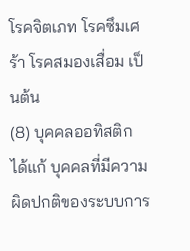โรคจิตเภท โรคซึมเศร้า โรคสมองเสื่อม เป็นต้น
(8) บุคคลออทิสติก ได้แก้ บุคคลที่มีความผิดปกติของระบบการ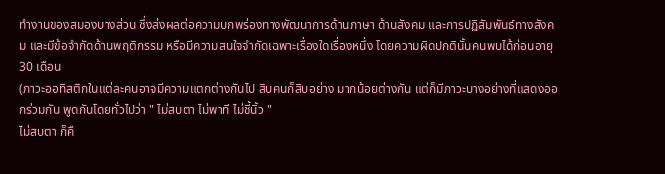ทำงานของสมองบางส่วน ซึ่งส่งผลต่อความบกพร่องทางพัฒนาการด้านภาษา ด้านสังคม และการปฏิสัมพันธ์ทางสังคม และมีข้อจำกัดด้านพฤติกรรม หรือมีความสนใจจำกัดเฉพาะเรื่องใดเรื่องหนึ่ง โดยความผิดปกตินั้นคนพบได้ก่อนอายุ 30 เดือน
(ภาวะออทิสติกในแต่ละคนอาจมีความแตกต่างกันไป สิบคนก็สิบอย่าง มากน้อยต่างกัน แต่ก็มีภาวะบางอย่างที่แสดงออกร่วมกัน พูดกันโดยทั่วไปว่า " ไม่สบตา ไม่พาที ไม่ชี้นิ้ว "
ไม่สบตา ก็คื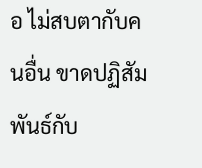อ ไม่สบตากับคนอื่น ขาดปฏิสัมพันธ์กับ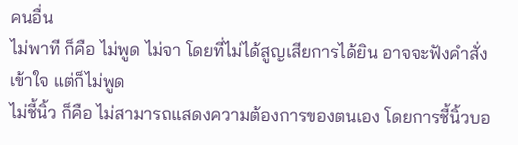คนอื่น
ไม่พาที ก็คือ ไม่พูด ไม่จา โดยที่ไม่ได้สูญเสียการได้ยิน อาจจะฟังคำสั่งเข้าใจ แต่ก็ไม่พูด
ไม่ชี้นิ้ว ก็คือ ไม่สามารถแสดงความต้องการของตนเอง โดยการชี้นิ้วบอ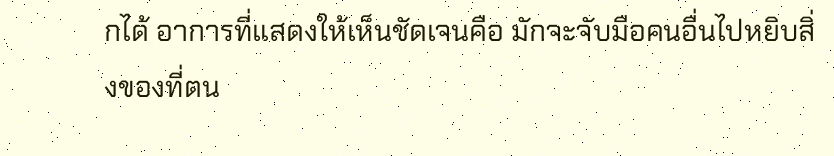กได้ อาการที่แสดงให้เห็นชัดเจนคือ มักจะจับมือคนอื่นไปหยิบสิ่งของที่ตน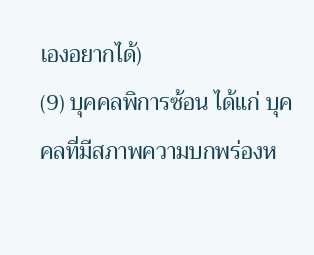เองอยากได้)
(9) บุคคลพิการซ้อน ได้แก่ บุคคลที่มีสภาพความบกพร่องห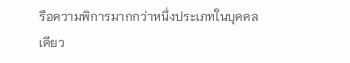รือความพิการมากกว่าหนึ่งประเภทในบุคคลเดียว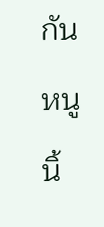กัน
หนูนิ้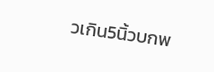วเกิน5นิ้วบกพ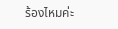ร้องไหมค่ะ